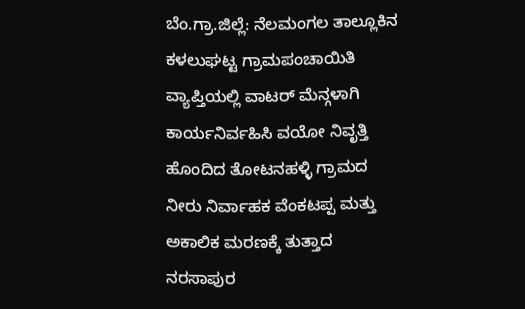ಬೆಂ.ಗ್ರಾ.ಜಿಲ್ಲೆ: ನೆಲಮಂಗಲ ತಾಲ್ಲೂಕಿನ ಕಳಲುಘಟ್ಟ ಗ್ರಾಮಪಂಚಾಯಿತಿ ವ್ಯಾಪ್ತಿಯಲ್ಲಿ ವಾಟರ್ ಮೆನ್ಗಳಾಗಿ ಕಾರ್ಯನಿರ್ವಹಿಸಿ ವಯೋ ನಿವೃತ್ತಿ ಹೊಂದಿದ ತೋಟನಹಳ್ಳಿ ಗ್ರಾಮದ ನೀರು ನಿರ್ವಾಹಕ ವೆಂಕಟಪ್ಪ ಮತ್ತು ಅಕಾಲಿಕ ಮರಣಕ್ಕೆ ತುತ್ತಾದ ನರಸಾಪುರ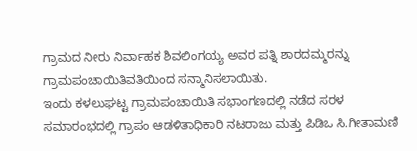ಗ್ರಾಮದ ನೀರು ನಿರ್ವಾಹಕ ಶಿವಲಿಂಗಯ್ಯ ಅವರ ಪತ್ನಿ ಶಾರದಮ್ಮರನ್ನು ಗ್ರಾಮಪಂಚಾಯಿತಿವತಿಯಿಂದ ಸನ್ಮಾನಿಸಲಾಯಿತು.
ಇಂದು ಕಳಲುಘಟ್ಟ ಗ್ರಾಮಪಂಚಾಯಿತಿ ಸಭಾಂಗಣದಲ್ಲಿ ನಡೆದ ಸರಳ ಸಮಾರಂಭದಲ್ಲಿ ಗ್ರಾಪಂ ಆಡಳಿತಾಧಿಕಾರಿ ನಟರಾಜು ಮತ್ತು ಪಿಡಿಒ ಸಿ.ಗೀತಾಮಣಿ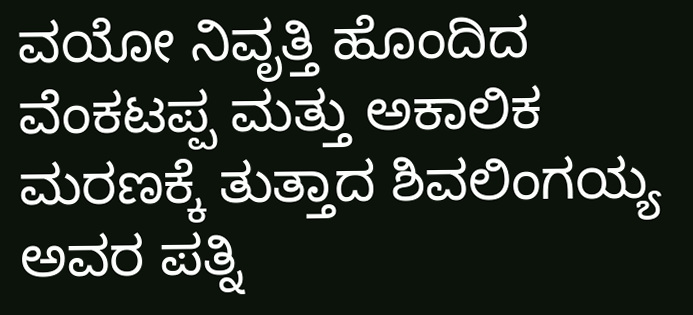ವಯೋ ನಿವೃತ್ತಿ ಹೊಂದಿದ ವೆಂಕಟಪ್ಪ ಮತ್ತು ಅಕಾಲಿಕ ಮರಣಕ್ಕೆ ತುತ್ತಾದ ಶಿವಲಿಂಗಯ್ಯ ಅವರ ಪತ್ನಿ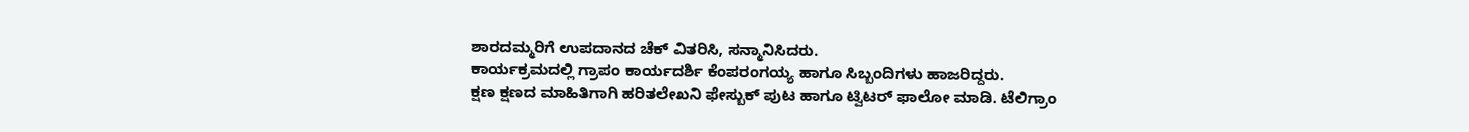ಶಾರದಮ್ಮರಿಗೆ ಉಪದಾನದ ಚೆಕ್ ವಿತರಿಸಿ, ಸನ್ಮಾನಿಸಿದರು.
ಕಾರ್ಯಕ್ರಮದಲ್ಲಿ ಗ್ರಾಪಂ ಕಾರ್ಯದರ್ಶಿ ಕೆಂಪರಂಗಯ್ಯ ಹಾಗೂ ಸಿಬ್ಬಂದಿಗಳು ಹಾಜರಿದ್ದರು.
ಕ್ಷಣ ಕ್ಷಣದ ಮಾಹಿತಿಗಾಗಿ ಹರಿತಲೇಖನಿ ಫೇಸ್ಬುಕ್ ಪುಟ ಹಾಗೂ ಟ್ವಿಟರ್ ಫಾಲೋ ಮಾಡಿ. ಟೆಲಿಗ್ರಾಂ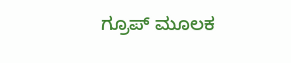ಗ್ರೂಪ್ ಮೂಲಕ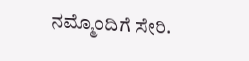ನಮ್ಮೊಂದಿಗೆ ಸೇರಿ.